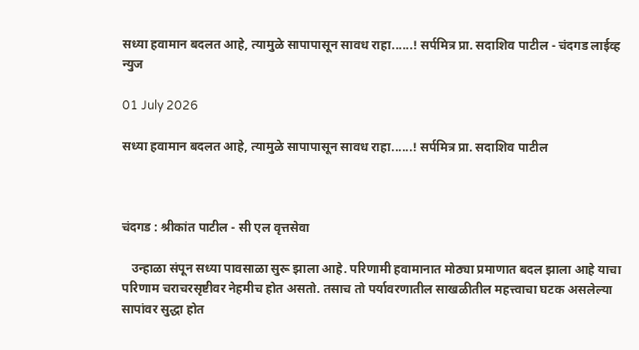सध्या हवामान बदलत आहे, त्यामुळे सापापासून सावध राहा......! सर्पमित्र प्रा. सदाशिव पाटील - चंदगड लाईव्ह न्युज

01 July 2026

सध्या हवामान बदलत आहे, त्यामुळे सापापासून सावध राहा......! सर्पमित्र प्रा. सदाशिव पाटील



चंदगड : श्रीकांत पाटील - सी एल वृत्तसेवा

   उन्हाळा संपून सध्या पावसाळा सुरू झाला आहे. परिणामी हवामानात मोठ्या प्रमाणात बदल झाला आहे याचा परिणाम चराचरसृष्टीवर नेहमीच होत असतो. तसाच तो पर्यावरणातील साखळीतील महत्त्वाचा घटक असलेल्या सापांवर सुद्धा होत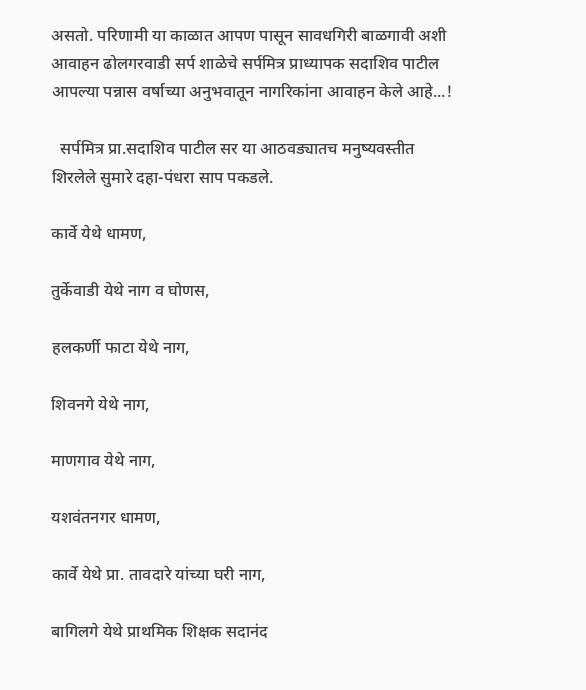असतो. परिणामी या काळात आपण पासून सावधगिरी बाळगावी अशी आवाहन ढोलगरवाडी सर्प शाळेचे सर्पमित्र प्राध्यापक सदाशिव पाटील आपल्या पन्नास वर्षाच्या अनुभवातून नागरिकांना आवाहन केले आहे...!

  सर्पमित्र प्रा.सदाशिव पाटील सर या आठवड्यातच मनुष्यवस्तीत शिरलेले सुमारे दहा-पंधरा साप पकडले.

कार्वे येथे धामण,

तुर्केवाडी येथे नाग व घोणस,

हलकर्णी फाटा येथे नाग,

शिवनगे येथे नाग,

माणगाव येथे नाग,

यशवंतनगर धामण,

कार्वे येथे प्रा. तावदारे यांच्या घरी नाग,

बागिलगे येथे प्राथमिक शिक्षक सदानंद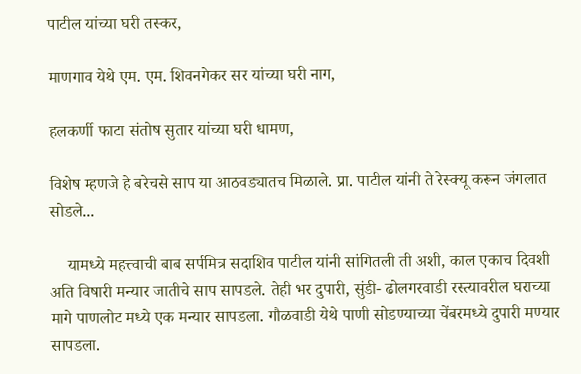पाटील यांच्या घरी तस्कर,

माणगाव येथे एम. एम. शिवनगेकर सर यांच्या घरी नाग,

हलकर्णी फाटा संतोष सुतार यांच्या घरी धामण,

विशेष म्हणजे हे बरेचसे साप या आठवड्यातच मिळाले. प्रा. पाटील यांनी ते रेस्क्यू करून जंगलात सोडले...

    यामध्ये महत्त्वाची बाब सर्पमित्र सदाशिव पाटील यांनी सांगितली ती अशी, काल एकाच दिवशी अति विषारी मन्यार जातीचे साप सापडले. तेही भर दुपारी, सुंडी- ढोलगरवाडी रस्त्यावरील घराच्या मागे पाणलोट मध्ये एक मन्यार सापडला. गौळवाडी येथे पाणी सोडण्याच्या चेंबरमध्ये दुपारी मण्यार सापडला.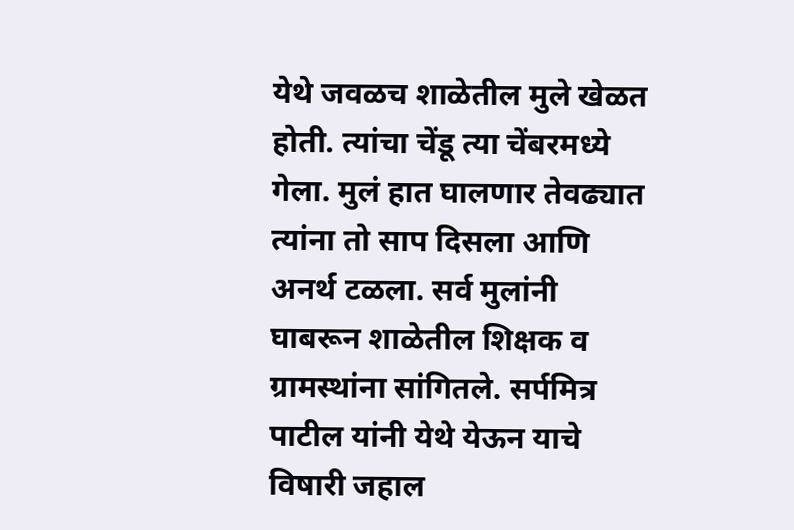येथे जवळच शाळेतील मुले खेळत होती. त्यांचा चेंडू त्या चेंबरमध्ये गेला. मुलं हात घालणार तेवढ्यात त्यांना तो साप दिसला आणि अनर्थ टळला. सर्व मुलांनी घाबरून शाळेतील शिक्षक व ग्रामस्थांना सांगितले. सर्पमित्र पाटील यांनी येथे येऊन याचे विषारी जहाल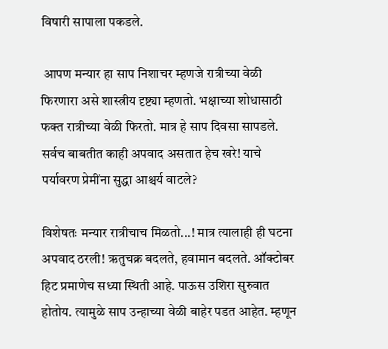विषारी सापाला पकडले.

 आपण मन्यार हा साप निशाचर म्हणजे रात्रीच्या वेळी फिरणारा असे शास्त्रीय दृष्ट्या म्हणतो. भक्षाच्या शोधासाठी फक्त रात्रीच्या वेळी फिरतो. मात्र हे साप दिवसा सापडले. सर्वच बाबतीत काही अपवाद असतात हेच खरे! याचे पर्यावरण प्रेमींना सुद्धा आश्चर्य वाटले?

विशेषतः मन्यार रात्रीचाच मिळतो...! मात्र त्यालाही ही घटना अपवाद ठरली! ऋतुचक्र बदलते, हवामान बदलते. ऑक्टोबर हिट प्रमाणेच सध्या स्थिती आहे. पाऊस उशिरा सुरुवात होतोय. त्यामुळे साप उन्हाच्या वेळी बाहेर पडत आहेत. म्हणून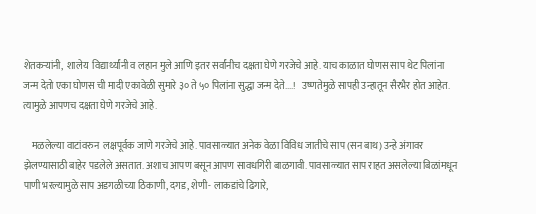शेतकऱ्यांनी,  शालेय  विद्यार्थ्यांनी व लहान मुले आणि इतर सर्वांनीच दक्षता घेणे गरजेचे आहे. याच काळात घोणस साप थेट पिलांना जन्म देतो एका घोणस ची मादी एकावेळी सुमारे ३० ते ५० पिलांना सुद्धा जन्म देते....!   उष्णतेमुळे सापही उन्हातून सैरभैर होत आहेत. त्यामुळे आपणच दक्षता घेणे गरजेचे आहे.

    मळलेल्या वाटांवरुन  लक्षपूर्वक जाणे गरजेचे आहे. पावसाळ्यात अनेक वेळा विविध जातीचे साप (सन बाथ) उन्हे अंगावर झेलण्यासाठी बाहेर पडलेले असतात. अशाच आपण बसून आपण सावधगिरी बाळगावी. पावसाळ्यात साप राहत असलेल्या बिळांमधून पाणी भरल्यामुळे साप अडगळीच्या ठिकाणी, दगड, शेणी- लाकडांचे ढिगारे,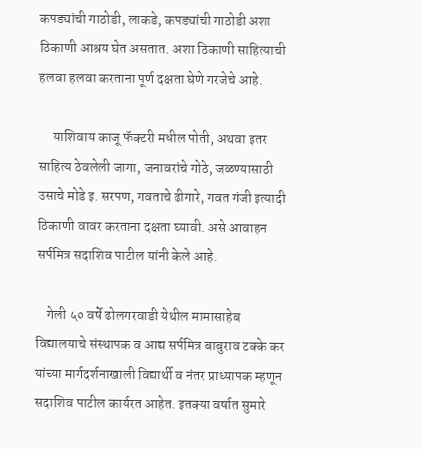कपड्यांची गाठोडी, लाकडे, कपड्यांची गाठोडी अशा ठिकाणी आश्रय घेत असतात. अशा ठिकाणी साहित्याची हलवा हलवा करताना पूर्ण दक्षता घेणे गरजेचे आहे.

     याशिवाय काजू फॅक्टरी मधील पोती, अथवा इतर साहित्य ठेवलेली जागा, जनावरांचे गोठे, जळण्यासाठी  उसाचे मोडे इ. सरपण, गवताचे ढीगारे, गवत गंजी इत्यादी ठिकाणी वावर करताना दक्षता घ्यावी. असे आवाहन सर्पमित्र सदाशिव पाटील यांनी केले आहे.

    गेली ५० वर्षे ढोलगरवाडी येथील मामासाहेब विद्यालयाचे संस्थापक व आद्य सर्पमित्र बाबुराव टक्के कर यांच्या मार्गदर्शनाखाली विद्यार्थी व नंतर प्राध्यापक म्हणून सदाशिव पाटील कार्यरत आहेत. इतक्या वर्षात सुमारे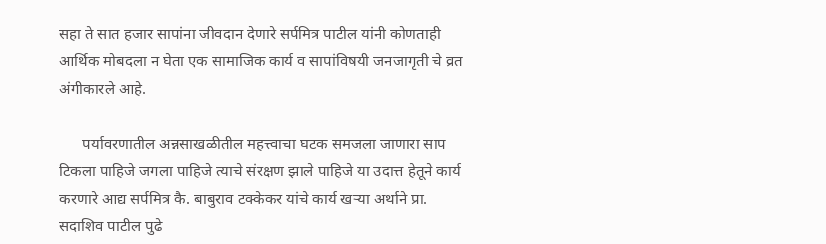सहा ते सात हजार सापांना जीवदान देणारे सर्पमित्र पाटील यांनी कोणताही आर्थिक मोबदला न घेता एक सामाजिक कार्य व सापांविषयी जनजागृती चे व्रत अंगीकारले आहे.

      पर्यावरणातील अन्नसाखळीतील महत्त्वाचा घटक समजला जाणारा साप टिकला पाहिजे जगला पाहिजे त्याचे संरक्षण झाले पाहिजे या उदात्त हेतूने कार्य करणारे आद्य सर्पमित्र कै. बाबुराव टक्केकर यांचे कार्य खऱ्या अर्थाने प्रा. सदाशिव पाटील पुढे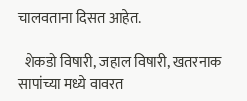चालवताना दिसत आहेत.

  शेकडो विषारी, जहाल विषारी, खतरनाक सापांच्या मध्ये वावरत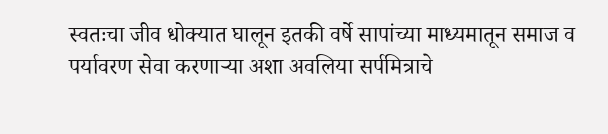स्वतःचा जीव धोक्यात घालून इतकी वर्षे सापांच्या माध्यमातून समाज व पर्यावरण सेवा करणाऱ्या अशा अवलिया सर्पमित्राचे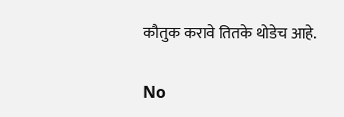कौतुक करावे तितके थोडेच आहे.

No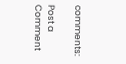comments:

Post a Comment